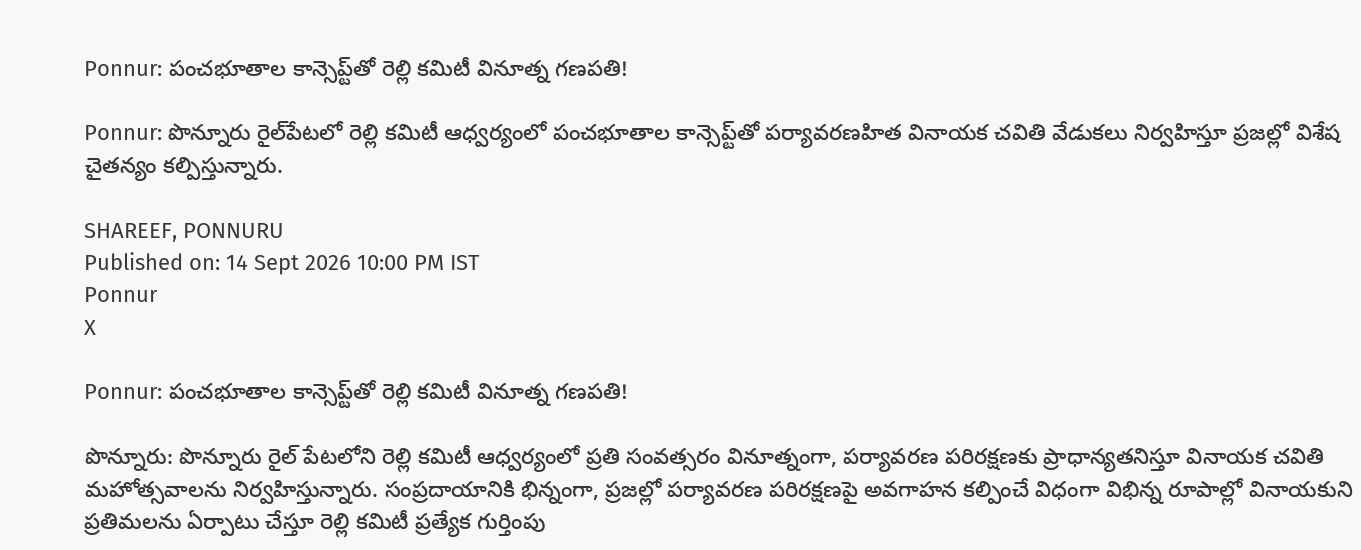Ponnur: పంచభూతాల కాన్సెప్ట్‌తో రెల్లి కమిటీ వినూత్న గణపతి!

Ponnur: పొన్నూరు రైల్‌పేటలో రెల్లి కమిటీ ఆధ్వర్యంలో పంచభూతాల కాన్సెప్ట్‌తో పర్యావరణహిత వినాయక చవితి వేడుకలు నిర్వహిస్తూ ప్రజల్లో విశేష చైతన్యం కల్పిస్తున్నారు.

SHAREEF, PONNURU
Published on: 14 Sept 2026 10:00 PM IST
Ponnur
X

Ponnur: పంచభూతాల కాన్సెప్ట్‌తో రెల్లి కమిటీ వినూత్న గణపతి!

పొన్నూరు: పొన్నూరు రైల్ పేటలోని రెల్లి కమిటీ ఆధ్వర్యంలో ప్రతి సంవత్సరం వినూత్నంగా, పర్యావరణ పరిరక్షణకు ప్రాధాన్యతనిస్తూ వినాయక చవితి మహోత్సవాలను నిర్వహిస్తున్నారు. సంప్రదాయానికి భిన్నంగా, ప్రజల్లో పర్యావరణ పరిరక్షణపై అవగాహన కల్పించే విధంగా విభిన్న రూపాల్లో వినాయకుని ప్రతిమలను ఏర్పాటు చేస్తూ రెల్లి కమిటీ ప్రత్యేక గుర్తింపు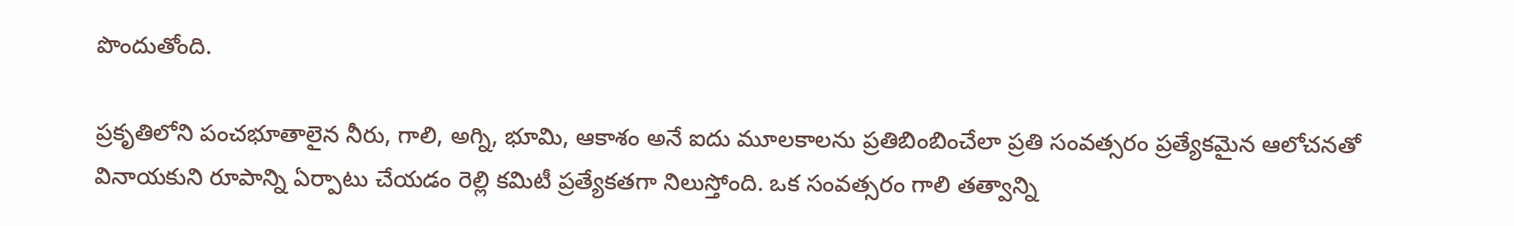పొందుతోంది.

ప్రకృతిలోని పంచభూతాలైన నీరు, గాలి, అగ్ని, భూమి, ఆకాశం అనే ఐదు మూలకాలను ప్రతిబింబించేలా ప్రతి సంవత్సరం ప్రత్యేకమైన ఆలోచనతో వినాయకుని రూపాన్ని ఏర్పాటు చేయడం రెల్లి కమిటీ ప్రత్యేకతగా నిలుస్తోంది. ఒక సంవత్సరం గాలి తత్వాన్ని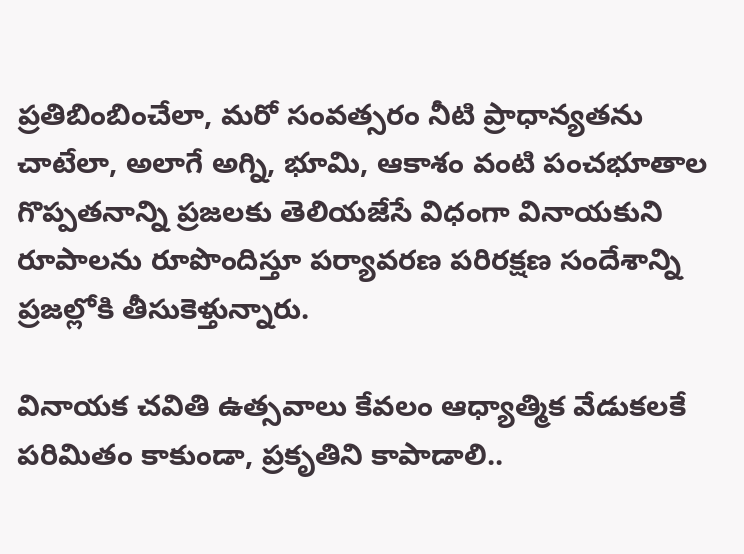ప్రతిబింబించేలా, మరో సంవత్సరం నీటి ప్రాధాన్యతను చాటేలా, అలాగే అగ్ని, భూమి, ఆకాశం వంటి పంచభూతాల గొప్పతనాన్ని ప్రజలకు తెలియజేసే విధంగా వినాయకుని రూపాలను రూపొందిస్తూ పర్యావరణ పరిరక్షణ సందేశాన్ని ప్రజల్లోకి తీసుకెళ్తున్నారు.

వినాయక చవితి ఉత్సవాలు కేవలం ఆధ్యాత్మిక వేడుకలకే పరిమితం కాకుండా, ప్రకృతిని కాపాడాలి..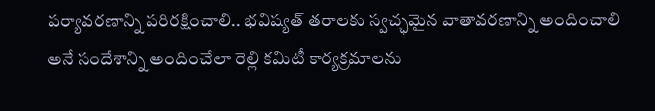పర్యావరణాన్ని పరిరక్షించాలి.. భవిష్యత్ తరాలకు స్వచ్ఛమైన వాతావరణాన్ని అందించాలి అనే సందేశాన్ని అందించేలా రెల్లి కమిటీ కార్యక్రమాలను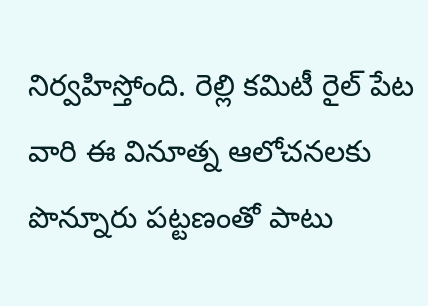నిర్వహిస్తోంది. రెల్లి కమిటీ రైల్ పేట వారి ఈ వినూత్న ఆలోచనలకు పొన్నూరు పట్టణంతో పాటు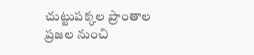చుట్టుపక్కల ప్రాంతాల ప్రజల నుంచి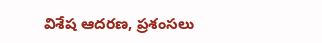విశేష ఆదరణ, ప్రశంసలు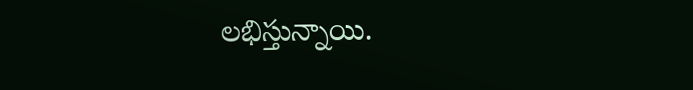లభిస్తున్నాయి.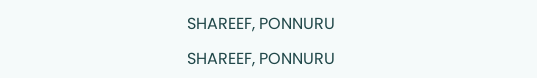SHAREEF, PONNURU

SHAREEF, PONNURU